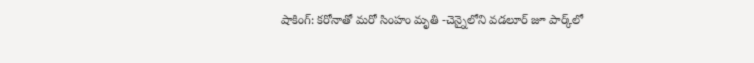షాకింగ్: కరోనాతో మరో సింహం మృతి -చెన్నైలోని వడలూర్ జూ పార్క్‌లో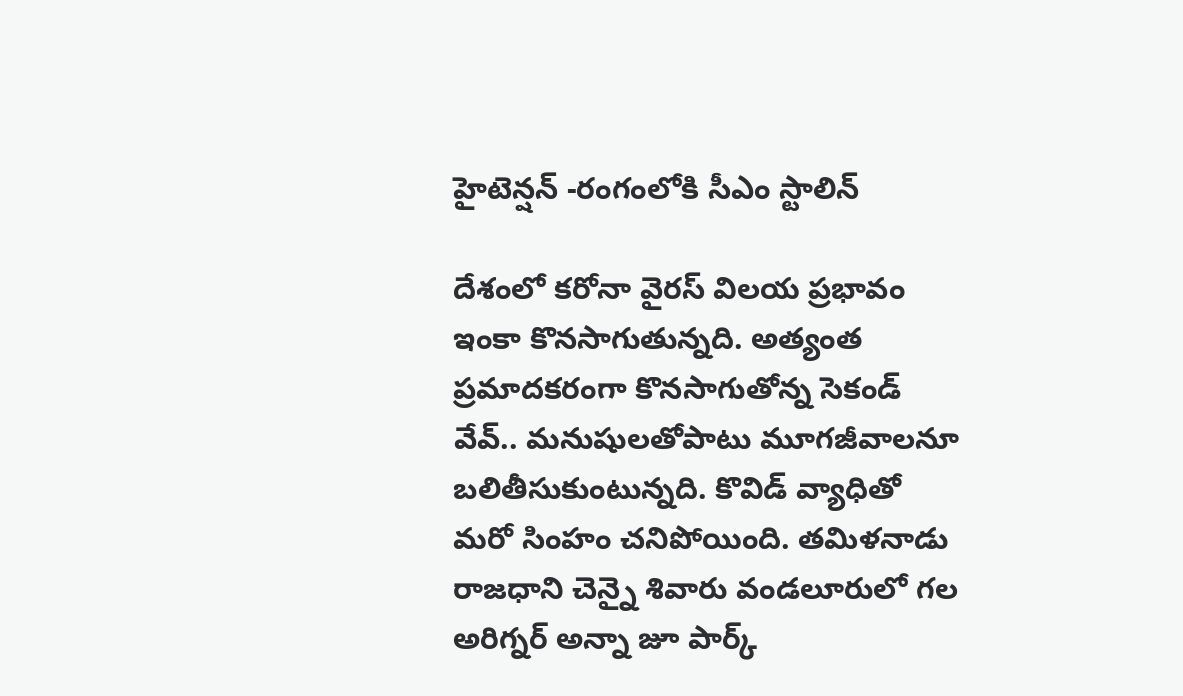హైటెన్షన్ -రంగంలోకి సీఎం స్టాలిన్

దేశంలో కరోనా వైరస్ విలయ ప్రభావం ఇంకా కొనసాగుతున్నది. అత్యంత ప్రమాదకరంగా కొనసాగుతోన్న సెకండ్ వేవ్.. మనుషులతోపాటు మూగజీవాలనూ బలితీసుకుంటున్నది. కొవిడ్ వ్యాధితో మరో సింహం చనిపోయింది. తమిళనాడు రాజధాని చెన్నై శివారు వండలూరులో గల అరిగ్నర్ అన్నా జూ పార్క్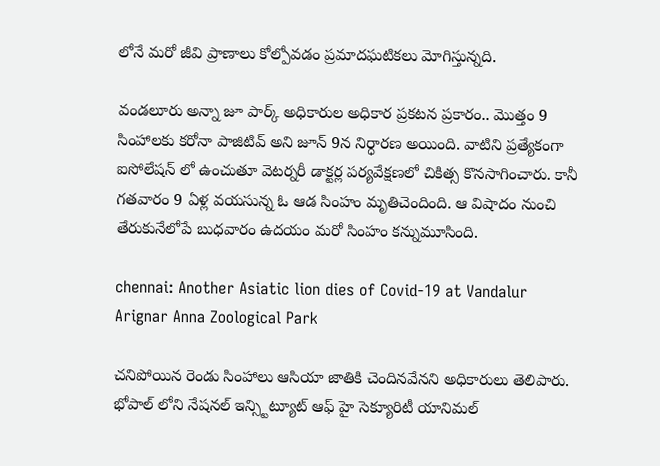లోనే మరో జీవి ప్రాణాలు కోల్పోవడం ప్రమాదఘటికలు మోగిస్తున్నది.

వండలూరు అన్నా జూ పార్క్ అధికారుల అధికార ప్రకటన ప్రకారం.. మొత్తం 9 సింహాలకు కరోనా పాజిటివ్ అని జూన్ 9న నిర్ధారణ అయింది. వాటిని ప్రత్యేకంగా ఐసోలేషన్ లో ఉంచుతూ వెటర్నరీ డాక్టర్ల పర్యవేక్షణలో చికిత్స కొనసాగించారు. కానీ గతవారం 9 ఏళ్ల వయసున్న ఓ ఆడ సింహం మృతిచెందింది. ఆ విషాదం నుంచి తేరుకునేలోపే బుధవారం ఉదయం మరో సింహం కన్నుమూసింది.

chennai: Another Asiatic lion dies of Covid-19 at Vandalur Arignar Anna Zoological Park

చనిపోయిన రెండు సింహాలు ఆసియా జాతికి చెందినవేనని అధికారులు తెలిపారు. భోపాల్ లోని నేషనల్ ఇన్స్టిట్యూట్ ఆఫ్ హై సెక్యూరిటీ యానిమల్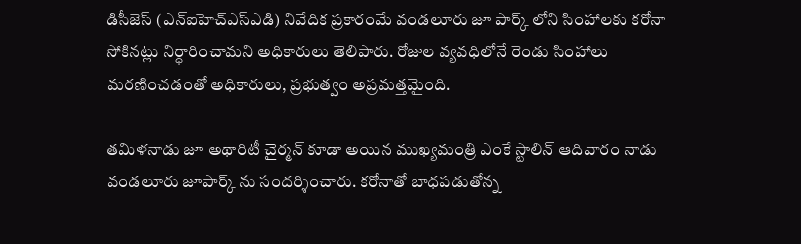డిసీజెస్ (ఎన్ఐహెచ్ఎస్ఎడి) నివేదిక ప్రకారంమే వండలూరు జూ పార్క్ లోని సింహాలకు కరోనా సోకినట్లు నిర్ధారించామని అధికారులు తెలిపారు. రోజుల వ్యవధిలోనే రెండు సింహాలు మరణించడంతో అధికారులు, ప్రభుత్వం అప్రమత్తమైంది.

తమిళనాడు జూ అథారిటీ చైర్మన్ కూడా అయిన ముఖ్యమంత్రి ఎంకే స్టాలిన్ ఆదివారం నాడు వండలూరు జూపార్క్ ను సందర్శించారు. కరోనాతో బాధపడుతోన్న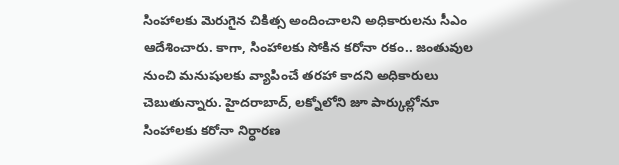సింహాలకు మెరుగైన చికిత్స అందించాలని అధికారులను సీఎం ఆదేశించారు. కాగా, సింహాలకు సోకిన కరోనా రకం.. జంతువుల నుంచి మనుషులకు వ్యాపించే తరహా కాదని అధికారులు చెబుతున్నారు. హైదరాబాద్‌, లక్నోలోని జూ పార్కుల్లోనూ సింహాలకు కరోనా నిర్ధారణ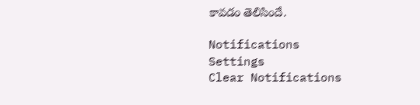కావడం తెలిసిందే.

Notifications
Settings
Clear Notifications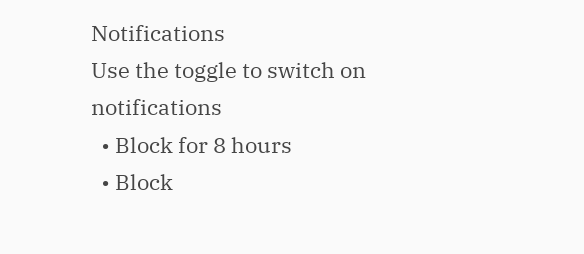Notifications
Use the toggle to switch on notifications
  • Block for 8 hours
  • Block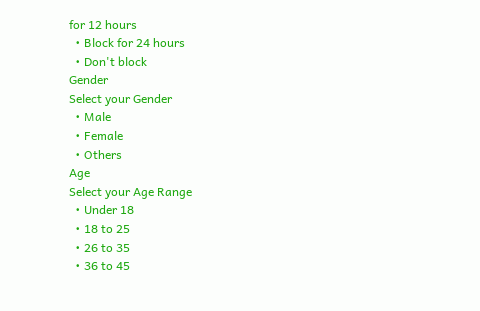for 12 hours
  • Block for 24 hours
  • Don't block
Gender
Select your Gender
  • Male
  • Female
  • Others
Age
Select your Age Range
  • Under 18
  • 18 to 25
  • 26 to 35
  • 36 to 45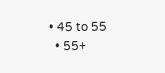• 45 to 55
  • 55+